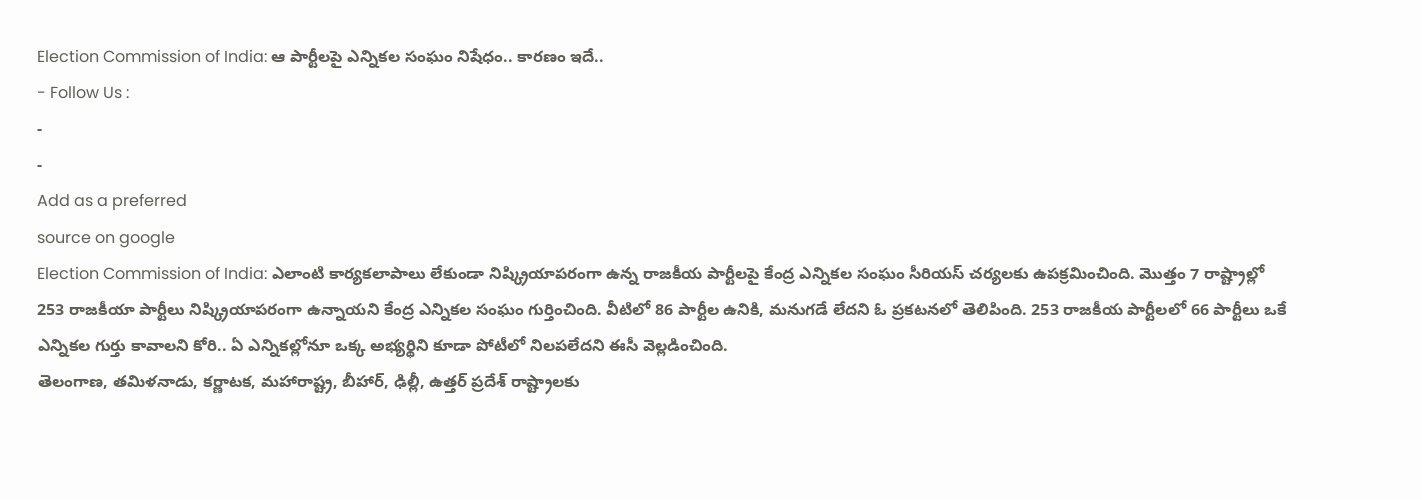Election Commission of India: ఆ పార్టీలపై ఎన్నికల సంఘం నిషేధం.. కారణం ఇదే..
- Follow Us :
-
-
Add as a preferred
source on google
Election Commission of India: ఎలాంటి కార్యకలాపాలు లేకుండా నిష్క్రియాపరంగా ఉన్న రాజకీయ పార్టీలపై కేంద్ర ఎన్నికల సంఘం సీరియస్ చర్యలకు ఉపక్రమించింది. మొత్తం 7 రాష్ట్రాల్లో 253 రాజకీయా పార్టీలు నిష్క్రియాపరంగా ఉన్నాయని కేంద్ర ఎన్నికల సంఘం గుర్తించింది. వీటిలో 86 పార్టీల ఉనికి, మనుగడే లేదని ఓ ప్రకటనలో తెలిపింది. 253 రాజకీయ పార్టీలలో 66 పార్టీలు ఒకే ఎన్నికల గుర్తు కావాలని కోరి.. ఏ ఎన్నికల్లోనూ ఒక్క అభ్యర్థిని కూడా పోటీలో నిలపలేదని ఈసీ వెల్లడించింది.
తెలంగాణ, తమిళనాడు, కర్ణాటక, మహారాష్ట్ర, బీహార్, ఢిల్లీ, ఉత్తర్ ప్రదేశ్ రాష్ట్రాలకు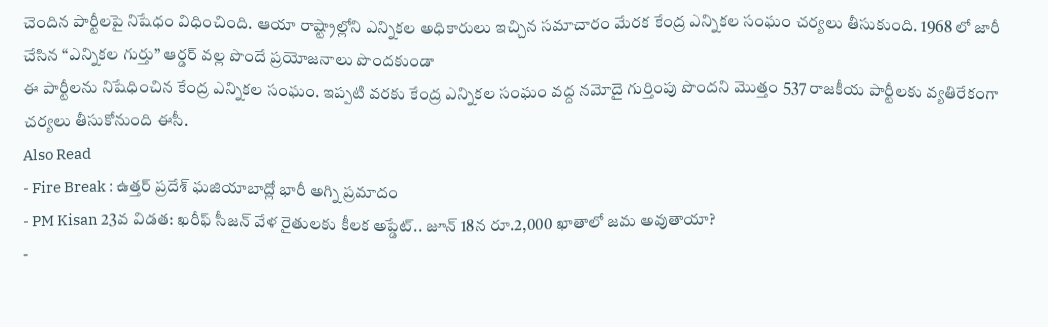చెందిన పార్టీలపై నిషేధం విధించింది. ఆయా రాష్ట్రాల్లోని ఎన్నికల అధికారులు ఇచ్చిన సమాచారం మేరక కేంద్ర ఎన్నికల సంఘం చర్యలు తీసుకుంది. 1968 లో జారీ చేసిన “ఎన్నికల గుర్తు” ఆర్డర్ వల్ల పొందే ప్రయోజనాలు పొందకుండా
ఈ పార్టీలను నిషేధించిన కేంద్ర ఎన్నికల సంఘం. ఇప్పటి వరకు కేంద్ర ఎన్నికల సంఘం వద్ద నమోదై గుర్తింపు పొందని మొత్తం 537 రాజకీయ పార్టీలకు వ్యతిరేకంగా చర్యలు తీసుకోనుంది ఈసీ.
Also Read
- Fire Break : ఉత్తర్ ప్రదేశ్ ఘజియాబాద్లో భారీ అగ్ని ప్రమాదం
- PM Kisan 23వ విడత: ఖరీఫ్ సీజన్ వేళ రైతులకు కీలక అప్డేట్.. జూన్ 18న రూ.2,000 ఖాతాలో జమ అవుతాయా?
-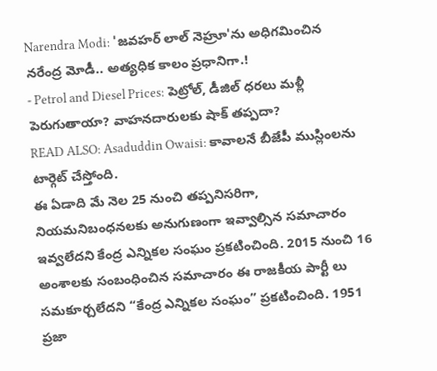Narendra Modi: 'జవహర్ లాల్ నెహ్రూ'ను అధిగమించిన నరేంద్ర మోడీ.. అత్యధిక కాలం ప్రధానిగా.!
- Petrol and Diesel Prices: పెట్రోల్, డీజిల్ ధరలు మళ్లీ పెరుగుతాయా? వాహనదారులకు షాక్ తప్పదా?
READ ALSO: Asaduddin Owaisi: కావాలనే బీజేపీ ముస్లింలను టార్గెట్ చేస్తోంది.
ఈ ఏడాది మే నెల 25 నుంచి తప్పనిసరిగా, నియమనిబంధనలకు అనుగుణంగా ఇవ్వాల్సిన సమాచారం ఇవ్వలేదని కేంద్ర ఎన్నికల సంఘం ప్రకటించింది. 2015 నుంచి 16 అంశాలకు సంబంధించిన సమాచారం ఈ రాజకీయ పార్టీ లు సమకూర్చలేదని “కేంద్ర ఎన్నికల సంఘం” ప్రకటించింది. 1951 ప్రజా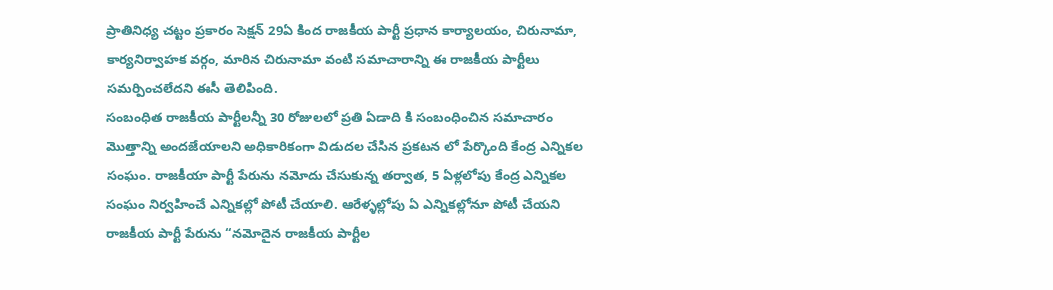ప్రాతినిధ్య చట్టం ప్రకారం సెక్షన్ 29ఏ కింద రాజకీయ పార్టీ ప్రధాన కార్యాలయం, చిరునామా, కార్యనిర్వాహక వర్గం, మారిన చిరునామా వంటి సమాచారాన్ని ఈ రాజకీయ పార్టీలు సమర్పించలేదని ఈసీ తెలిపింది.
సంబంధిత రాజకీయ పార్టీలన్నీ 30 రోజులలో ప్రతి ఏడాది కి సంబంధించిన సమాచారం మొత్తాన్ని అందజేయాలని అధికారికంగా విడుదల చేసిన ప్రకటన లో పేర్కొంది కేంద్ర ఎన్నికల సంఘం. రాజకీయా పార్టీ పేరును నమోదు చేసుకున్న తర్వాత, 5 ఏళ్లలోపు కేంద్ర ఎన్నికల సంఘం నిర్వహించే ఎన్నికల్లో పోటీ చేయాలి. ఆరేళ్ళల్లోపు ఏ ఎన్నికల్లోనూ పోటీ చేయని రాజకీయ పార్టీ పేరును “నమోదైన రాజకీయ పార్టీల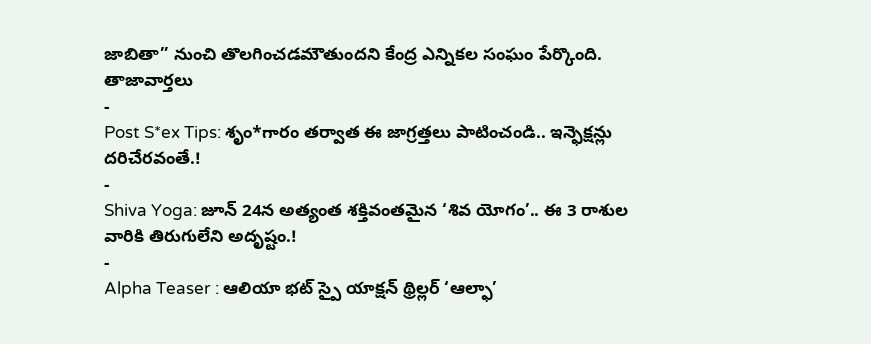జాబితా” నుంచి తొలగించడమౌతుందని కేంద్ర ఎన్నికల సంఘం పేర్కొంది.
తాజావార్తలు
-
Post S*ex Tips: శృం*గారం తర్వాత ఈ జాగ్రత్తలు పాటించండి.. ఇన్ఫెక్షన్లు దరిచేరవంతే.!
-
Shiva Yoga: జూన్ 24న అత్యంత శక్తివంతమైన ‘శివ యోగం’.. ఈ 3 రాశుల వారికి తిరుగులేని అదృష్టం.!
-
Alpha Teaser : ఆలియా భట్ స్పై యాక్షన్ థ్రిల్లర్ ‘ఆల్ఫా’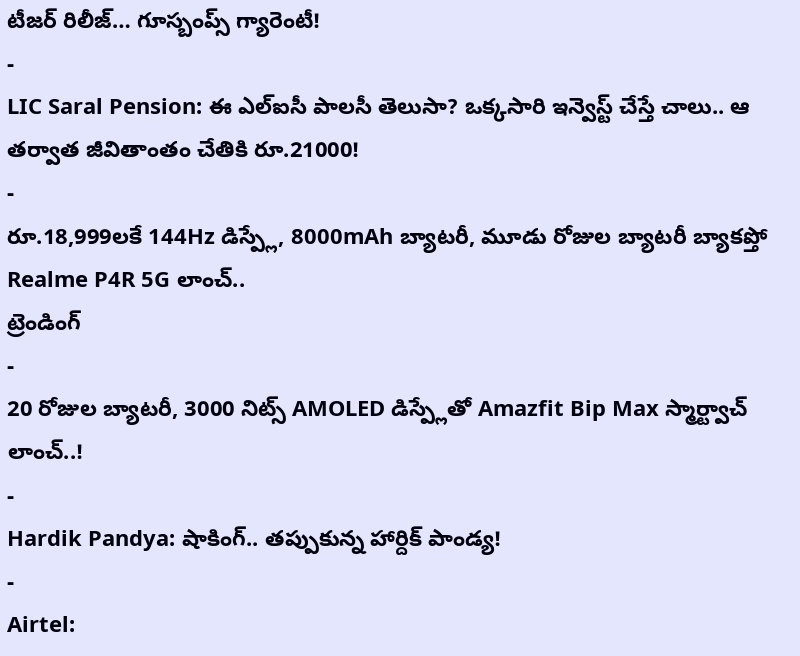టీజర్ రిలీజ్… గూస్బంప్స్ గ్యారెంటీ!
-
LIC Saral Pension: ఈ ఎల్ఐసీ పాలసీ తెలుసా? ఒక్కసారి ఇన్వెస్ట్ చేస్తే చాలు.. ఆ తర్వాత జీవితాంతం చేతికి రూ.21000!
-
రూ.18,999లకే 144Hz డిస్ప్లే, 8000mAh బ్యాటరీ, మూడు రోజుల బ్యాటరీ బ్యాకప్తో Realme P4R 5G లాంచ్..
ట్రెండింగ్
-
20 రోజుల బ్యాటరీ, 3000 నిట్స్ AMOLED డిస్ప్లేతో Amazfit Bip Max స్మార్ట్వాచ్ లాంచ్..!
-
Hardik Pandya: షాకింగ్.. తప్పుకున్న హార్దిక్ పాండ్య!
-
Airtel: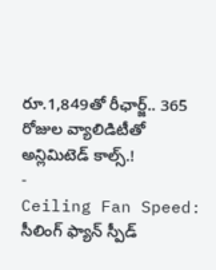రూ.1,849తో రీఛార్జ్.. 365 రోజుల వ్యాలిడిటీతో అన్లిమిటెడ్ కాల్స్.!
-
Ceiling Fan Speed: సీలింగ్ ఫ్యాన్ స్పీడ్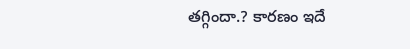తగ్గిందా.? కారణం ఇదే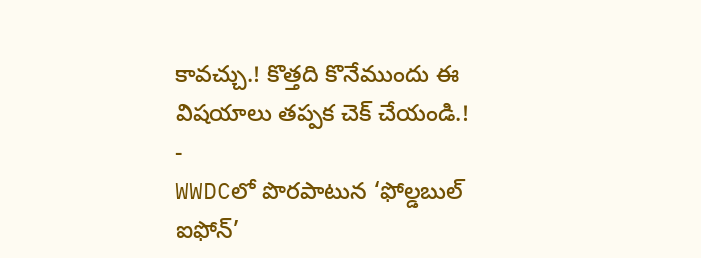కావచ్చు.! కొత్తది కొనేముందు ఈ విషయాలు తప్పక చెక్ చేయండి.!
-
WWDCలో పొరపాటున ‘ఫోల్డబుల్ ఐఫోన్’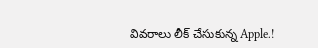వివరాలు లీక్ చేసుకున్న Apple.!